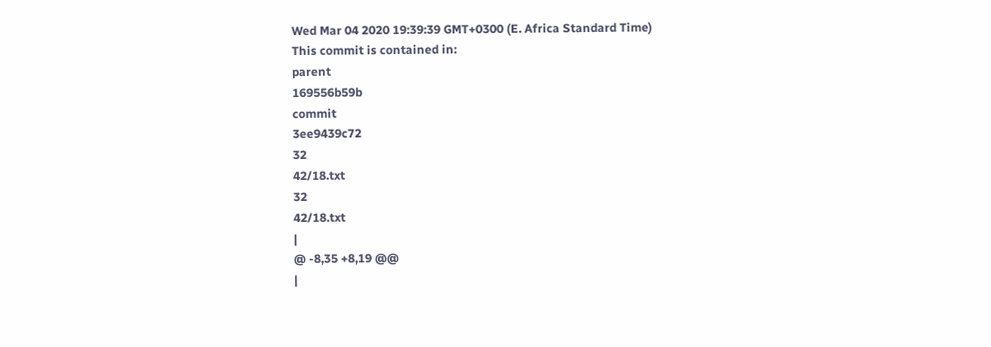Wed Mar 04 2020 19:39:39 GMT+0300 (E. Africa Standard Time)
This commit is contained in:
parent
169556b59b
commit
3ee9439c72
32
42/18.txt
32
42/18.txt
|
@ -8,35 +8,19 @@
|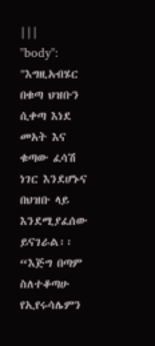|||
"body": "እግዚአብሄር በቁጣ ህዝቡን ሲቀጣ እነደ መአት እና ቁጣው ፈሳሽ ነገር እንደሆኑና በህዝቡ ላይ እንደሚያፈሰው ይናገራል፡፡ “እጅግ በጣም ስለተቆጣሁ የኢየሩሳሌምን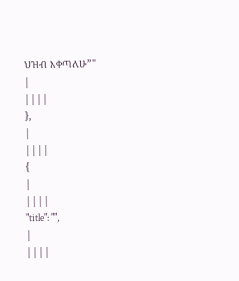ህዝብ እቀጣለሁ”"
|
||||
},
|
||||
{
|
||||
"title": "",
|
||||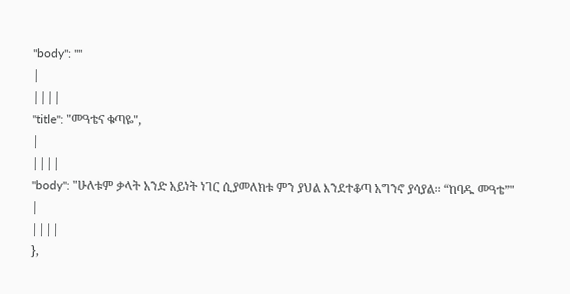"body": ""
|
||||
"title": "መዓቴና ቁጣዬ",
|
||||
"body": "ሁለቱም ቃላት አንድ አይነት ነገር ሲያመለክቱ ምን ያህል እንደተቆጣ አግንኖ ያሳያል፡፡ “ከባዱ መዓቴ”"
|
||||
},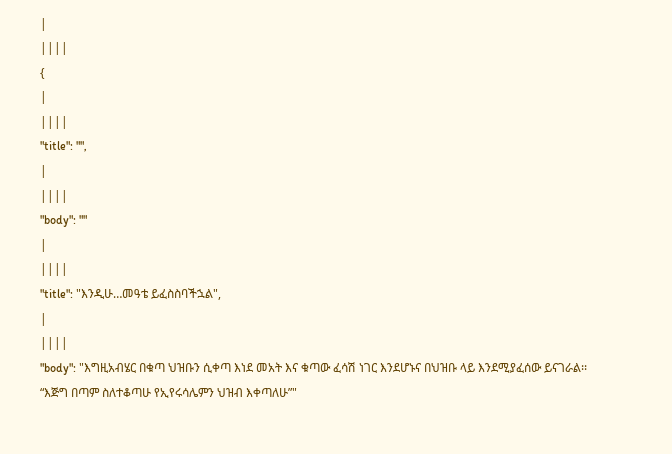|
||||
{
|
||||
"title": "",
|
||||
"body": ""
|
||||
"title": "እንዲሁ…መዓቴ ይፈስስባችኋል",
|
||||
"body": "እግዚአብሄር በቁጣ ህዝቡን ሲቀጣ እነደ መአት እና ቁጣው ፈሳሽ ነገር እንደሆኑና በህዝቡ ላይ እንደሚያፈሰው ይናገራል፡፡ “እጅግ በጣም ስለተቆጣሁ የኢየሩሳሌምን ህዝብ እቀጣለሁ”"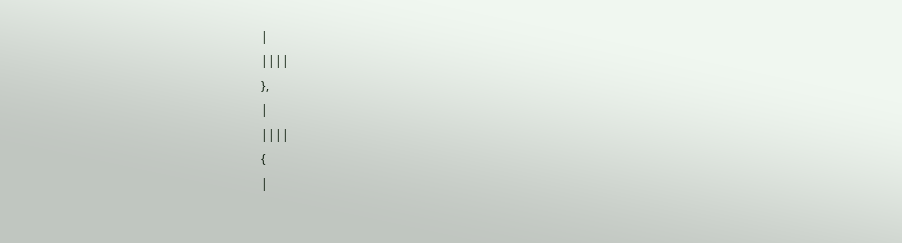|
||||
},
|
||||
{
|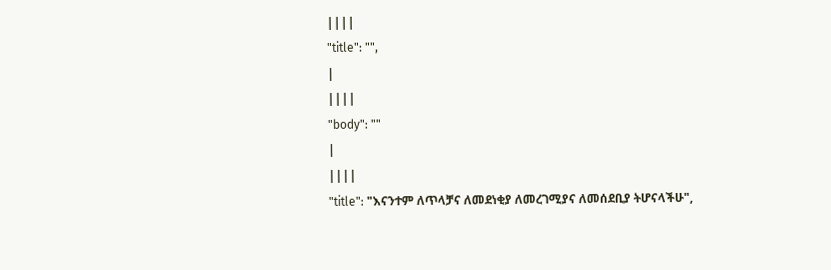||||
"title": "",
|
||||
"body": ""
|
||||
"title": "እናንተም ለጥላቻና ለመደነቂያ ለመረገሚያና ለመሰደቢያ ትሆናላችሁ",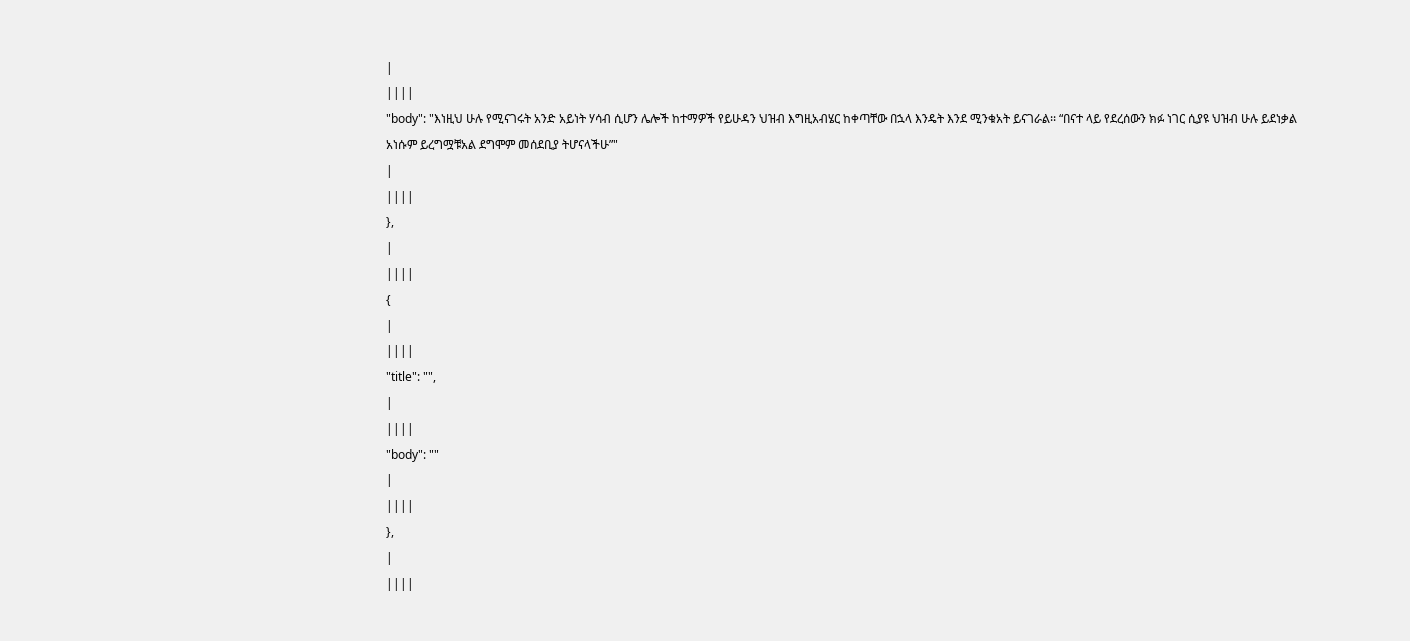|
||||
"body": "እነዚህ ሁሉ የሚናገሩት አንድ አይነት ሃሳብ ሲሆን ሌሎች ከተማዎች የይሁዳን ህዝብ እግዚአብሄር ከቀጣቸው በኋላ እንዴት እንደ ሚንቁአት ይናገራል፡፡ “በናተ ላይ የደረሰውን ክፉ ነገር ሲያዩ ህዝብ ሁሉ ይደነቃል አነሱም ይረግሟቹአል ደግሞም መሰደቢያ ትሆናላችሁ”"
|
||||
},
|
||||
{
|
||||
"title": "",
|
||||
"body": ""
|
||||
},
|
||||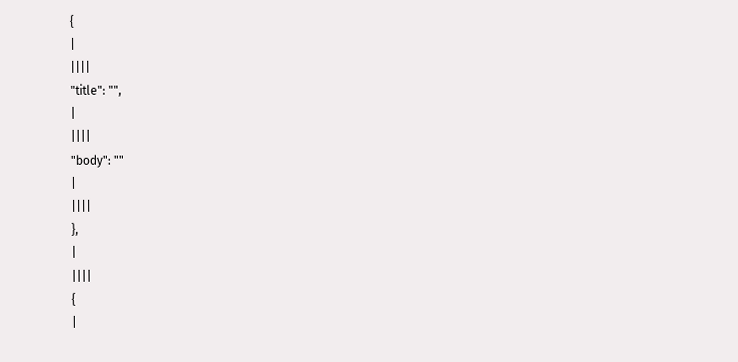{
|
||||
"title": "",
|
||||
"body": ""
|
||||
},
|
||||
{
|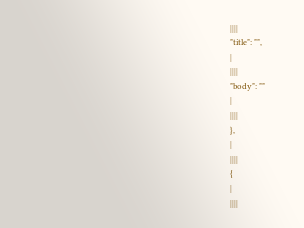||||
"title": "",
|
||||
"body": ""
|
||||
},
|
||||
{
|
||||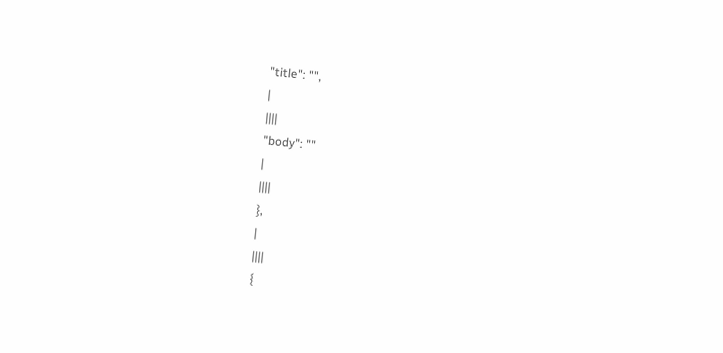"title": "",
|
||||
"body": ""
|
||||
},
|
||||
{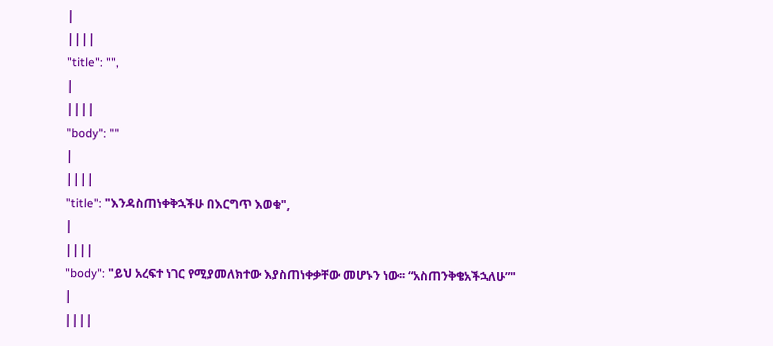|
||||
"title": "",
|
||||
"body": ""
|
||||
"title": "እንዳስጠነቀቅኋችሁ በእርግጥ እወቁ",
|
||||
"body": "ይህ አረፍተ ነገር የሚያመለክተው እያስጠነቀቃቸው መሆኑን ነው፡፡ “አስጠንቅቄአችኋለሁ”"
|
||||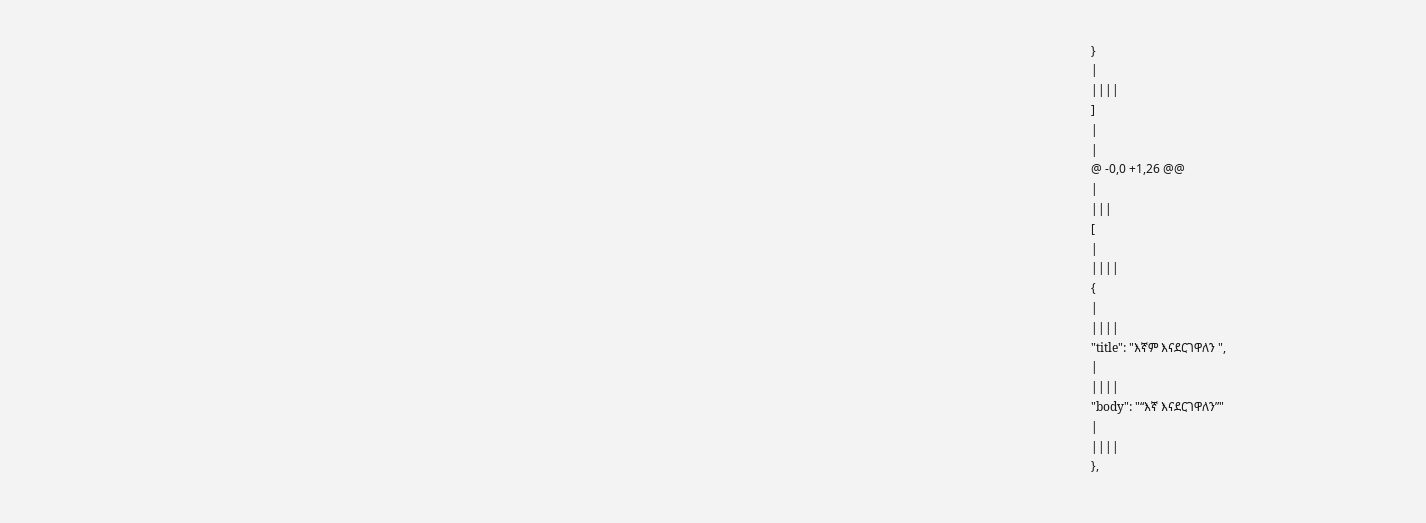}
|
||||
]
|
|
@ -0,0 +1,26 @@
|
|||
[
|
||||
{
|
||||
"title": "እኛም እናደርገዋለን ",
|
||||
"body": "“እኛ እናደርገዋለን”"
|
||||
},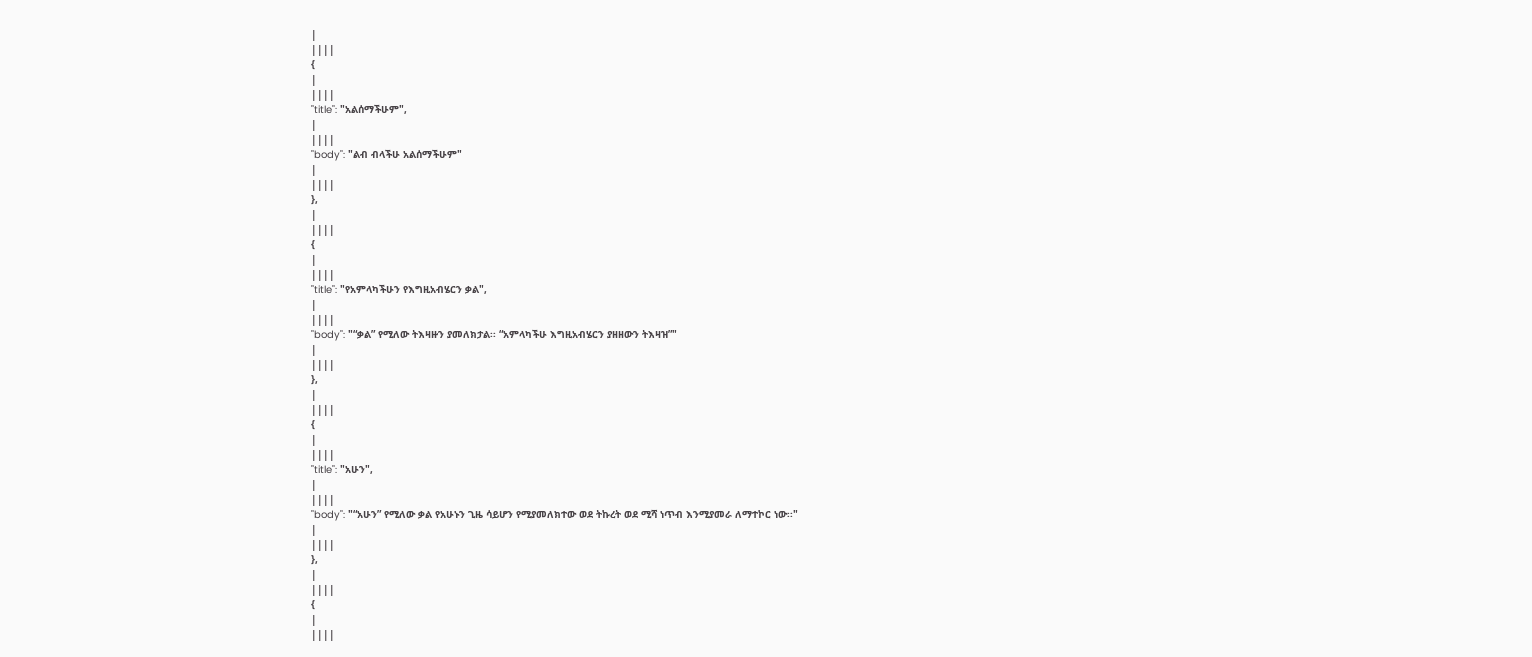|
||||
{
|
||||
"title": "አልሰማችሁም",
|
||||
"body": "ልብ ብላችሁ አልሰማችሁም"
|
||||
},
|
||||
{
|
||||
"title": "የአምላካችሁን የእግዚአብሄርን ቃል",
|
||||
"body": "“ቃል” የሚለው ትእዛዙን ያመለክታል፡፡ “አምላካችሁ እግዚአብሄርን ያዘዘውን ትእዛዝ”"
|
||||
},
|
||||
{
|
||||
"title": "አሁን",
|
||||
"body": "“አሁን” የሚለው ቃል የአሁኑን ጊዜ ሳይሆን የሚያመለክተው ወደ ትኩረት ወደ ሚሻ ነጥብ እንሚያመራ ለማተኮር ነው፡፡"
|
||||
},
|
||||
{
|
||||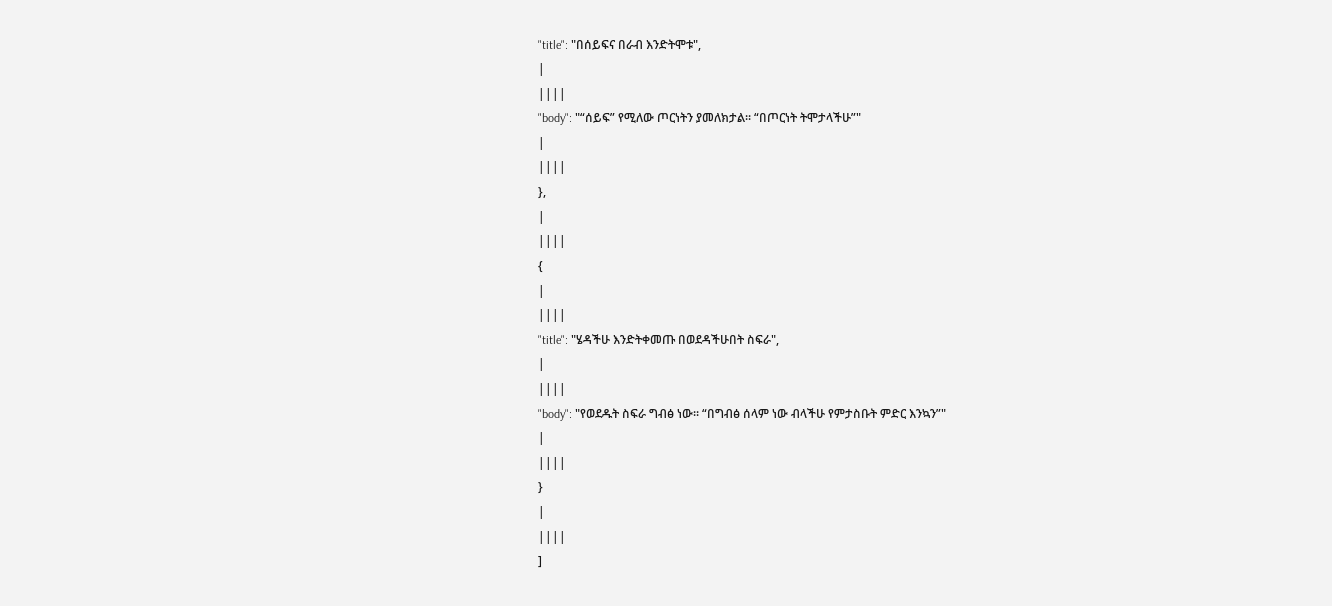"title": "በሰይፍና በራብ እንድትሞቱ",
|
||||
"body": "“ሰይፍ” የሚለው ጦርነትን ያመለክታል፡፡ “በጦርነት ትሞታላችሁ”"
|
||||
},
|
||||
{
|
||||
"title": "ሄዳችሁ እንድትቀመጡ በወደዳችሁበት ስፍራ",
|
||||
"body": "የወደዱት ስፍራ ግብፅ ነው፡፡ “በግብፅ ሰላም ነው ብላችሁ የምታስቡት ምድር እንኳን”"
|
||||
}
|
||||
]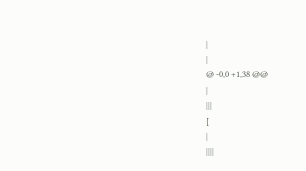|
|
@ -0,0 +1,38 @@
|
|||
[
|
||||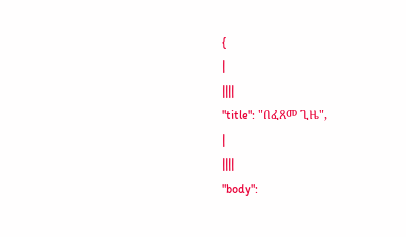{
|
||||
"title": "በፈጸመ ጊዜ",
|
||||
"body":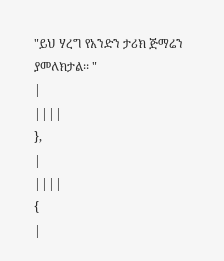"ይህ ሃረግ የአንድን ታሪክ ጅማሬን ያመለክታል፡፡ "
|
||||
},
|
||||
{
|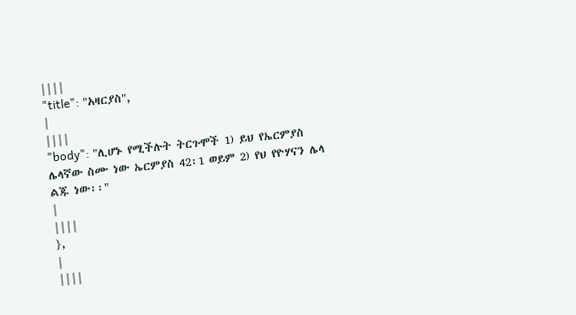||||
"title": "አዛርያስ",
|
||||
"body": "ሊሆኑ የሚችሉት ትርጉሞች 1) ይህ የኤርምያስ ሌላኛው ስሙ ነው ኤርምያስ 42፡1 ወይም 2) የህ የዮሃናን ሌላ ልጁ ነው፡፡"
|
||||
},
|
||||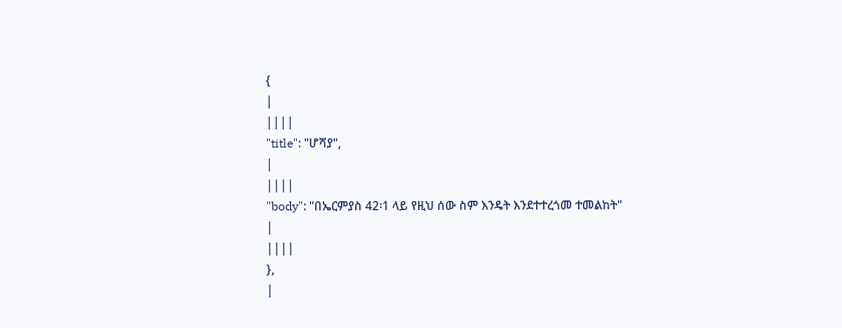{
|
||||
"title": "ሆሻያ",
|
||||
"body": "በኤርምያስ 42፡1 ላይ የዚህ ሰው ስም እንዴት እንደተተረጎመ ተመልከት"
|
||||
},
|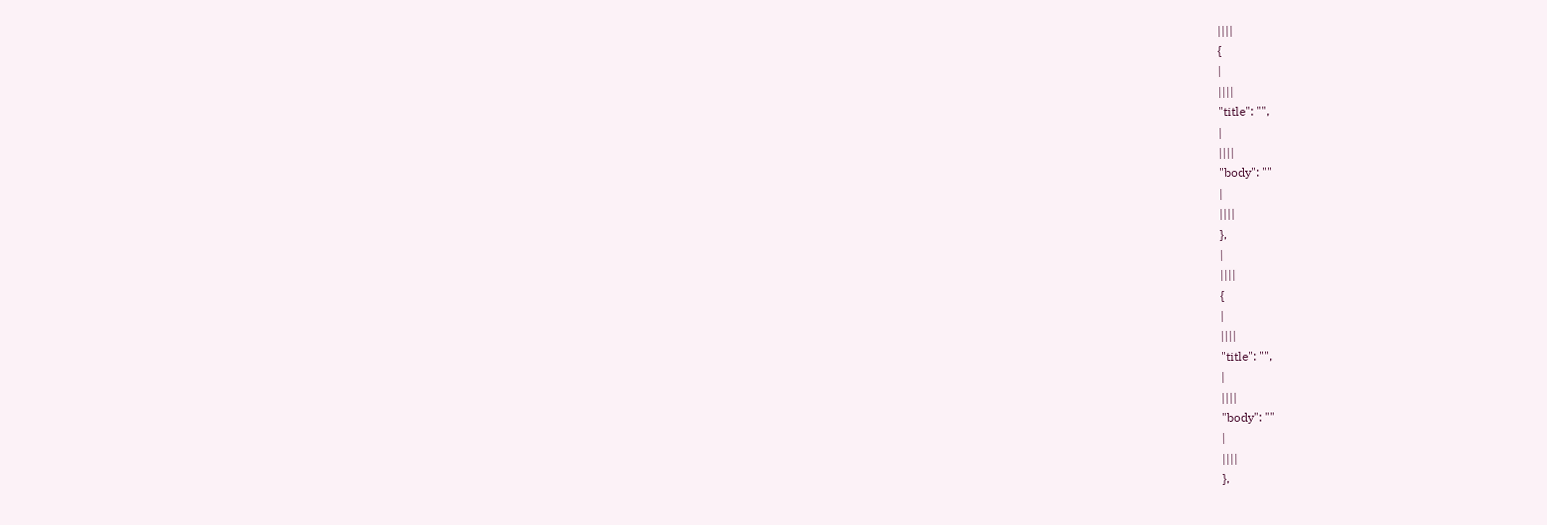||||
{
|
||||
"title": "",
|
||||
"body": ""
|
||||
},
|
||||
{
|
||||
"title": "",
|
||||
"body": ""
|
||||
},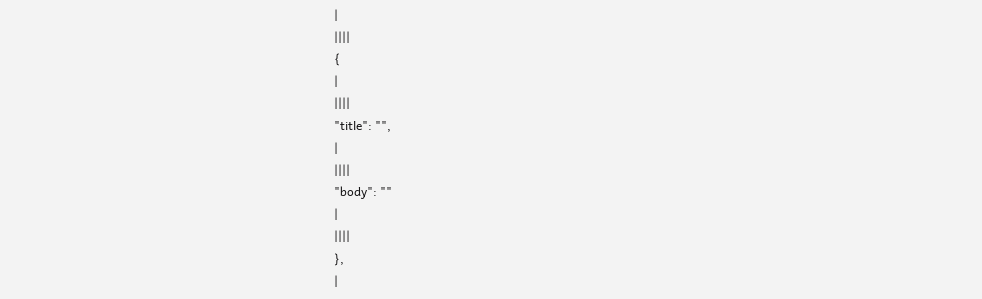|
||||
{
|
||||
"title": "",
|
||||
"body": ""
|
||||
},
|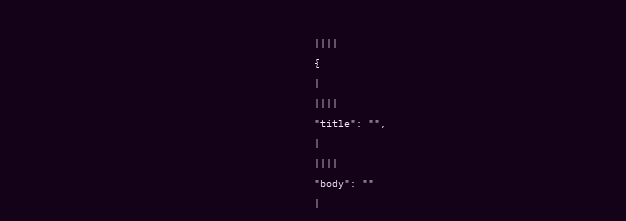||||
{
|
||||
"title": "",
|
||||
"body": ""
|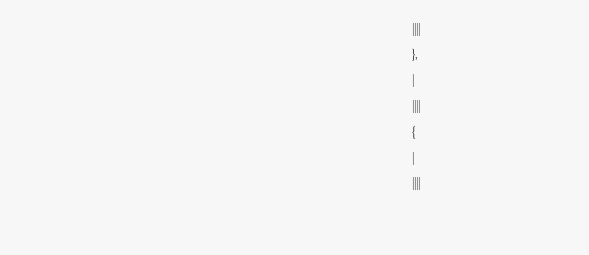||||
},
|
||||
{
|
||||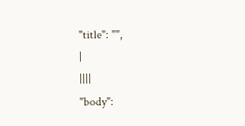"title": "",
|
||||
"body":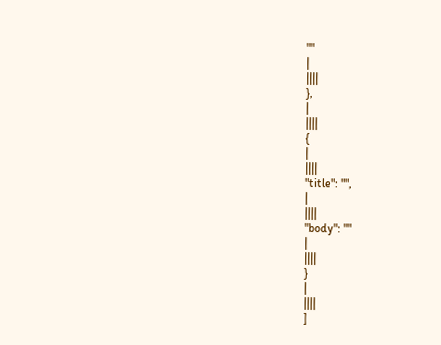""
|
||||
},
|
||||
{
|
||||
"title": "",
|
||||
"body": ""
|
||||
}
|
||||
]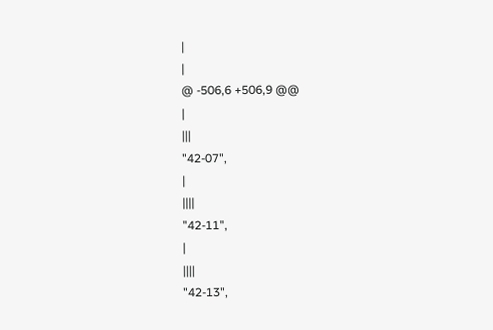|
|
@ -506,6 +506,9 @@
|
|||
"42-07",
|
||||
"42-11",
|
||||
"42-13",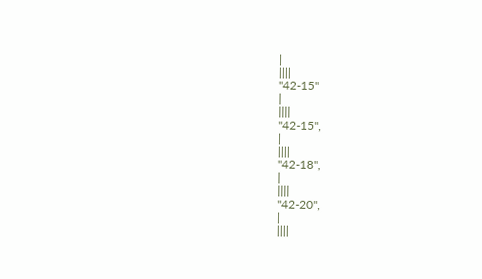|
||||
"42-15"
|
||||
"42-15",
|
||||
"42-18",
|
||||
"42-20",
|
||||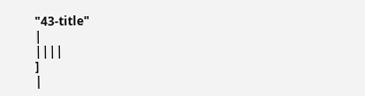"43-title"
|
||||
]
|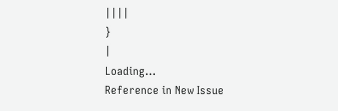||||
}
|
Loading…
Reference in New Issue